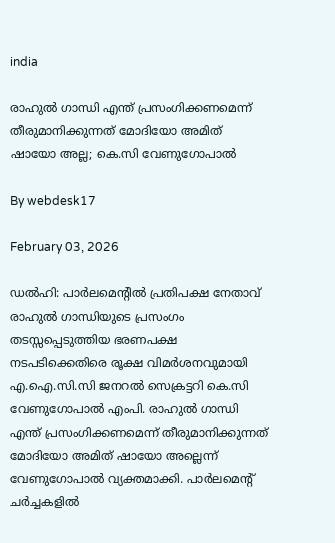india

രാഹുല്‍ ഗാന്ധി എന്ത് പ്രസംഗിക്കണമെന്ന് തീരുമാനിക്കുന്നത് മോദിയോ അമിത് ഷായോ അല്ല; കെ.സി വേണുഗോപാല്‍

By webdesk17

February 03, 2026

ഡല്‍ഹി: പാര്‍ലമെന്റില്‍ പ്രതിപക്ഷ നേതാവ് രാഹുല്‍ ഗാന്ധിയുടെ പ്രസംഗം തടസ്സപ്പെടുത്തിയ ഭരണപക്ഷ നടപടിക്കെതിരെ രൂക്ഷ വിമര്‍ശനവുമായി എ.ഐ.സി.സി ജനറല്‍ സെക്രട്ടറി കെ.സി വേണുഗോപാല്‍ എംപി. രാഹുല്‍ ഗാന്ധി എന്ത് പ്രസംഗിക്കണമെന്ന് തീരുമാനിക്കുന്നത് മോദിയോ അമിത് ഷായോ അല്ലെന്ന് വേണുഗോപാല്‍ വ്യക്തമാക്കി. പാര്‍ലമെന്റ് ചര്‍ച്ചകളില്‍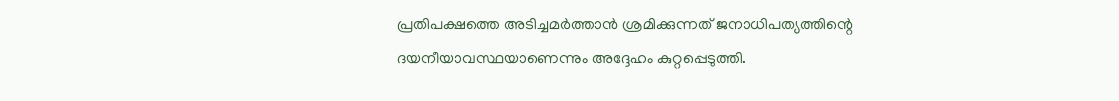പ്രതിപക്ഷത്തെ അടിച്ചമര്‍ത്താന്‍ ശ്രമിക്കുന്നത് ജനാധിപത്യത്തിന്റെ ദയനീയാവസ്ഥയാണെന്നും അദ്ദേഹം കുറ്റപ്പെടുത്തി.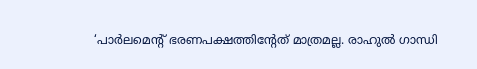‘പാര്‍ലമെന്റ് ഭരണപക്ഷത്തിന്റേത് മാത്രമല്ല. രാഹുല്‍ ഗാന്ധി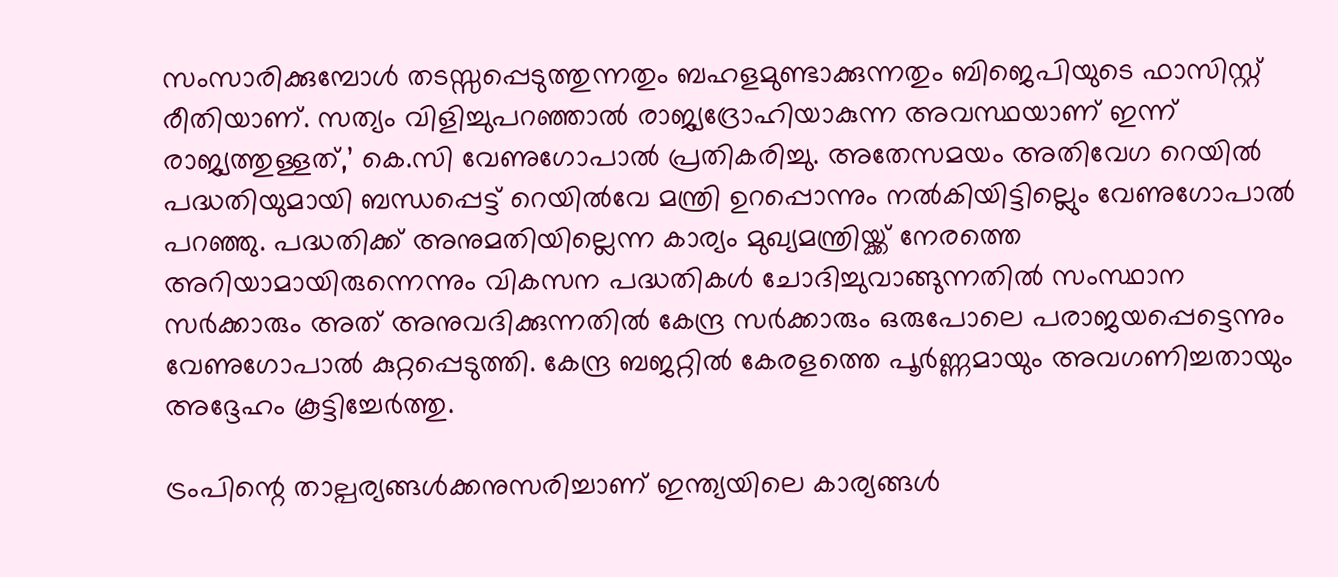സംസാരിക്കുമ്പോള്‍ തടസ്സപ്പെടുത്തുന്നതും ബഹളമുണ്ടാക്കുന്നതും ബിജെപിയുടെ ഫാസിസ്റ്റ് രീതിയാണ്. സത്യം വിളിച്ചുപറഞ്ഞാല്‍ രാജ്യദ്രോഹിയാകുന്ന അവസ്ഥയാണ് ഇന്ന് രാജ്യത്തുള്ളത്,’ കെ.സി വേണുഗോപാല്‍ പ്രതികരിച്ചു. അതേസമയം അതിവേഗ റെയില്‍ പദ്ധതിയുമായി ബന്ധപ്പെട്ട് റെയില്‍വേ മന്ത്രി ഉറപ്പൊന്നും നല്‍കിയിട്ടില്ലെും വേണുഗോപാല്‍ പറഞ്ഞു. പദ്ധതിക്ക് അനുമതിയില്ലെന്ന കാര്യം മുഖ്യമന്ത്രിയ്ക്ക് നേരത്തെ അറിയാമായിരുന്നെന്നും വികസന പദ്ധതികള്‍ ചോദിച്ചുവാങ്ങുന്നതില്‍ സംസ്ഥാന സര്‍ക്കാരും അത് അനുവദിക്കുന്നതില്‍ കേന്ദ്ര സര്‍ക്കാരും ഒരുപോലെ പരാജയപ്പെട്ടെന്നും വേണുഗോപാല്‍ കുറ്റപ്പെടുത്തി. കേന്ദ്ര ബജറ്റില്‍ കേരളത്തെ പൂര്‍ണ്ണമായും അവഗണിച്ചതായും അദ്ദേഹം കൂട്ടിച്ചേര്‍ത്തു.

ട്രംപിന്റെ താല്പര്യങ്ങള്‍ക്കനുസരിച്ചാണ് ഇന്ത്യയിലെ കാര്യങ്ങള്‍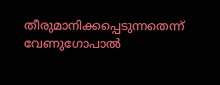തീരുമാനിക്കപ്പെടുന്നതെന്ന് വേണുഗോപാല്‍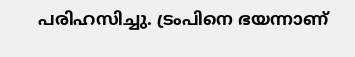പരിഹസിച്ചു. ട്രംപിനെ ഭയന്നാണ്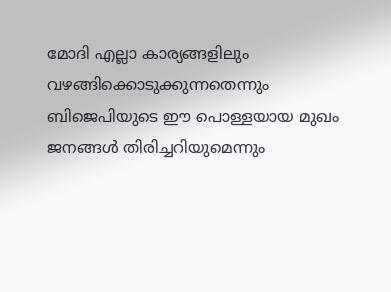മോദി എല്ലാ കാര്യങ്ങളിലും വഴങ്ങിക്കൊടുക്കുന്നതെന്നും ബിജെപിയുടെ ഈ പൊള്ളയായ മുഖം ജനങ്ങള്‍ തിരിച്ചറിയുമെന്നും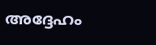അദ്ദേഹം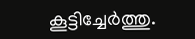കൂട്ടിച്ചേര്‍ത്തു.